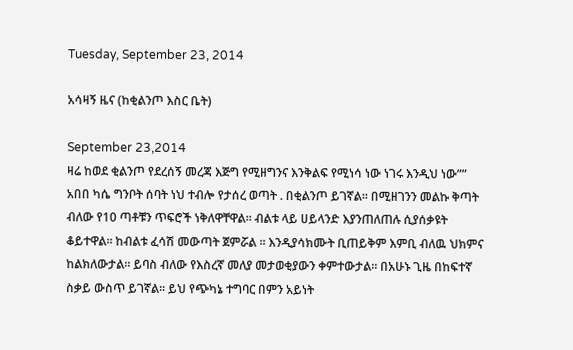Tuesday, September 23, 2014

አሳዛኝ ዜና (ከቂልንጦ እስር ቤት)

September 23,2014
ዛሬ ከወደ ቂልንጦ የደረሰኝ መረጃ እጅግ የሚዘግንና እንቅልፍ የሚነሳ ነው ነገሩ እንዲህ ነው””
አበበ ካሴ ግንቦት ሰባት ነህ ተብሎ የታሰረ ወጣት . በቂልንጦ ይገኛል፡፡ በሚዘገንን መልኩ ቅጣት ብለው የ10 ጣቶቹን ጥፍሮች ነቅለዋቸዋል፡፡ ብልቱ ላይ ሀይላንድ እያንጠለጠሉ ሲያሰቃዩት ቆይተዋል፡፡ ከብልቱ ፈሳሽ መውጣት ጀምሯል ፡፡ እንዲያሳክሙት ቢጠይቅም እምቢ ብለዉ ህክምና ከልክለውታል፡፡ ይባስ ብለው የእስረኛ መለያ መታወቂያውን ቀምተውታል፡፡ በአሁኑ ጊዜ በከፍተኛ ስቃይ ውስጥ ይገኛል፡፡ ይህ የጭካኔ ተግባር በምን አይነት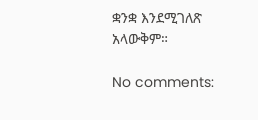ቋንቋ እንደሚገለጽ አላውቅም።

No comments: